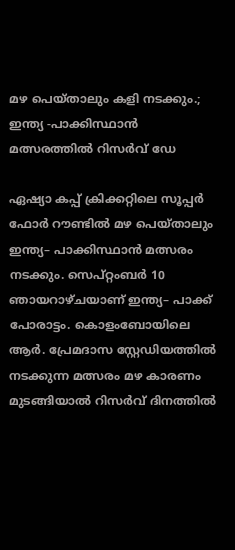മഴ പെയ്താലും കളി നടക്കും.; ഇന്ത്യ -പാക്കിസ്ഥാൻ മത്സരത്തിൽ റിസർവ് ഡേ

ഏഷ്യാ കപ്പ് ക്രിക്കറ്റിലെ സൂപ്പർ ഫോര്‍ റൗണ്ടിൽ മഴ പെയ്താലും ഇന്ത്യ– പാക്കിസ്ഥാൻ മത്സരം നടക്കും. സെപ്റ്റംബര്‍ 10 ഞായറാഴ്ചയാണ് ഇന്ത്യ– പാക്ക് പോരാട്ടം. കൊളംബോയിലെ ആർ. പ്രേമദാസ സ്റ്റേഡിയത്തില്‍ നടക്കുന്ന മത്സരം മഴ കാരണം മുടങ്ങിയാൽ റിസർവ് ദിനത്തിൽ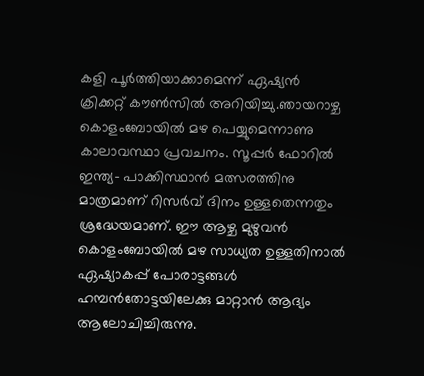കളി പൂർത്തിയാക്കാമെന്ന് ഏഷ്യൻ ക്രിക്കറ്റ് കൗൺ‌സിൽ അറിയിച്ചു.ഞായറാഴ്ച കൊളംബോയില്‍ മഴ പെയ്യുമെന്നാണു കാലാവസ്ഥാ പ്രവചനം. സൂപ്പര്‍ ഫോറിൽ ഇന്ത്യ– പാക്കിസ്ഥാൻ മത്സരത്തിനു മാത്രമാണ് റിസർവ് ദിനം ഉള്ളതെന്നതും ശ്രദ്ധേയമാണ്. ഈ ആഴ്ച മുഴുവൻ കൊളംബോയിൽ മഴ സാധ്യത ഉള്ളതിനാൽ ഏഷ്യാകപ്പ് പോരാട്ടങ്ങൾ ഹമ്പൻതോട്ടയിലേക്കു മാറ്റാൻ ആദ്യം ആലോചിച്ചിരുന്നു.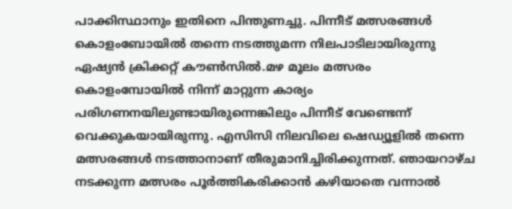പാക്കിസ്ഥാനും ഇതിനെ പിന്തുണച്ചു. പിന്നീട് മത്സരങ്ങൾ കൊളംബോയിൽ തന്നെ നടത്തുമന്ന നിലപാടിലായിരുന്നു ഏഷ്യൻ ക്രിക്കറ്റ് കൗൺസിൽ.മഴ മൂലം മത്സരം കൊളംമ്പോയില്‍ നിന്ന് മാറ്റുന്ന കാര്യം പരിഗണനയിലുണ്ടായിരുന്നെങ്കിലും പിന്നീട് വേണ്ടെന്ന് വെക്കുകയായിരുന്നു. എസിസി നിലവിലെ ഷെഡ്യൂളില്‍ തന്നെ മത്സരങ്ങള്‍ നടത്താനാണ് തീരുമാനിച്ചിരിക്കുന്നത്. ഞായറാഴ്ച നടക്കുന്ന മത്സരം പൂര്‍ത്തികരിക്കാന്‍ കഴിയാതെ വന്നാല്‍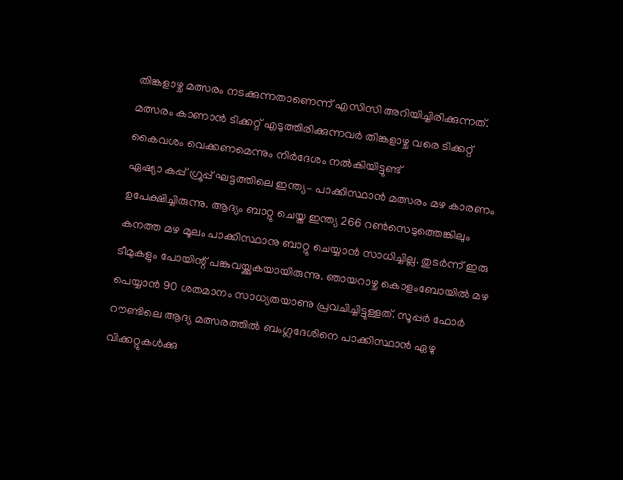തിങ്കളാഴ്ച മത്സരം നടക്കുന്നതാണെന്ന് എസിസി അറിയിച്ചിരിക്കുന്നത്. മത്സരം കാണാന്‍ ടിക്കറ്റ് എടുത്തിരിക്കുന്നവര്‍ തിങ്കളാഴ്ച വരെ ടിക്കറ്റ് കൈവശം വെക്കണമെന്നും നിര്‍ദേശം നല്‍കിയിട്ടുണ്ട്
ഏഷ്യാ കപ്പ് ഗ്രൂപ്പ് ഘട്ടത്തിലെ ഇന്ത്യ– പാക്കിസ്ഥാൻ മത്സരം മഴ കാരണം ഉപേക്ഷിച്ചിരുന്നു. ആദ്യം ബാറ്റു ചെയ്ത ഇന്ത്യ 266 റൺസെടുത്തെങ്കിലും കനത്ത മഴ മൂലം പാക്കിസ്ഥാനു ബാറ്റു ചെയ്യാൻ സാധിച്ചില്ല. തുടർന്ന് ഇരു ടീമുകളും പോയിന്റ് പങ്കുവയ്ക്കുകയായിരുന്നു. ഞായറാഴ്ച കൊളംബോയിൽ മഴ പെയ്യാൻ 90 ശതമാനം സാധ്യതയാണു പ്രവചിച്ചിട്ടുള്ളത്. സൂപ്പർ ഫോർ റൗണ്ടിലെ ആദ്യ മത്സരത്തിൽ ബംഗ്ലദേശിനെ പാക്കിസ്ഥാൻ ഏഴു വിക്കറ്റുകൾക്കു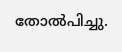തോൽപിച്ചു.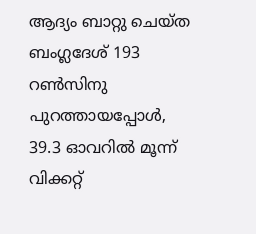ആദ്യം ബാറ്റു ചെയ്ത ബംഗ്ലദേശ് 193 റൺസിനു പുറത്തായപ്പോൾ, 39.3 ഓവറിൽ മൂന്ന് വിക്കറ്റ്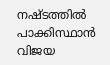നഷ്ടത്തിൽ പാക്കിസ്ഥാൻ വിജയ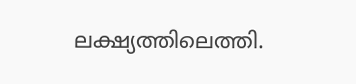ലക്ഷ്യത്തിലെത്തി.